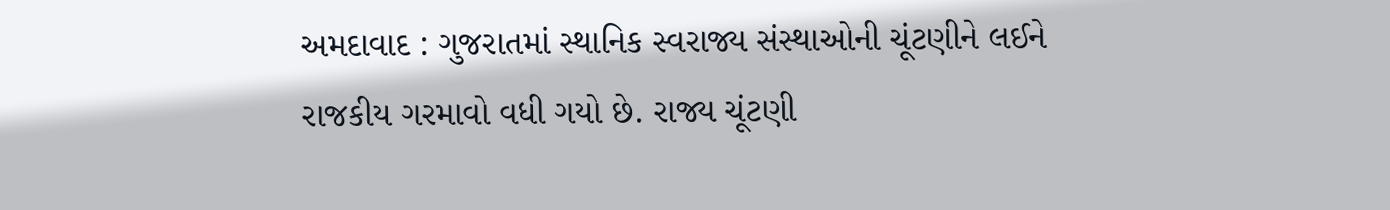અમદાવાદ : ગુજરાતમાં સ્થાનિક સ્વરાજ્ય સંસ્થાઓની ચૂંટણીને લઈને રાજકીય ગરમાવો વધી ગયો છે. રાજ્ય ચૂંટણી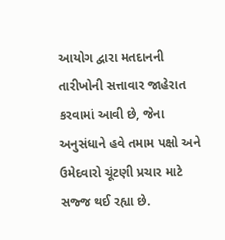આયોગ દ્વારા મતદાનની તારીખોની સત્તાવાર જાહેરાત કરવામાં આવી છે, જેના અનુસંધાને હવે તમામ પક્ષો અને ઉમેદવારો ચૂંટણી પ્રચાર માટે સજ્જ થઈ રહ્યા છે.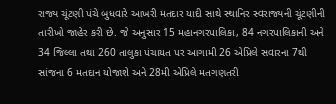રાજ્ય ચૂંટણી પંચે બુધવારે આખરી મતદાર યાદી સાથે સ્થાનિર સ્વરાજ્યની ચૂંટણીની તારીખો જાહેર કરી છે. જે અનુસાર 15 મહાનગરપાલિકા, 84 નગરપાલિકાની અને 34 જિલ્લા તથા 260 તાલુકા પંચાયત પર આગામી 26 એપ્રિલે સવારના 7થી સાંજના 6 મતદાન યોજાશે અને 28મી એપ્રિલે મતગણતરી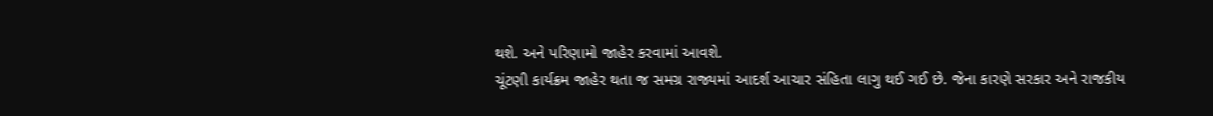થશે. અને પરિણામો જાહેર કરવામાં આવશે.
ચૂંટણી કાર્યક્રમ જાહેર થતા જ સમગ્ર રાજ્યમાં આદર્શ આચાર સંહિતા લાગુ થઈ ગઈ છે. જેના કારણે સરકાર અને રાજકીય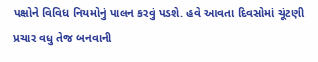પક્ષોને વિવિધ નિયમોનું પાલન કરવું પડશે. હવે આવતા દિવસોમાં ચૂંટણી પ્રચાર વધુ તેજ બનવાની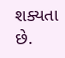શક્યતા છે.